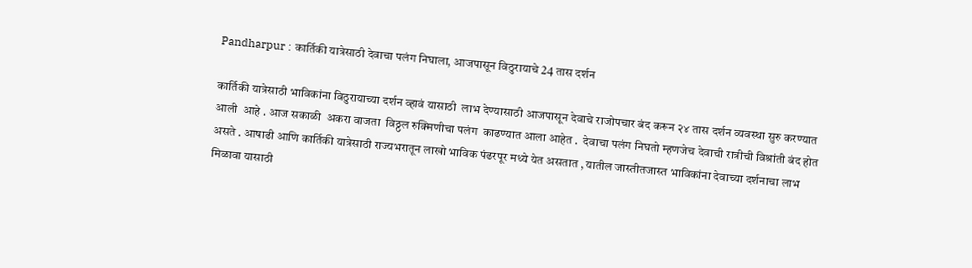Pandharpur : कार्तिकी यात्रेसाठी देवाचा पलंग निघाला, आजपासून विठुरायाचे 24 तास दर्शन

कार्तिकी यात्रेसाठी भाविकांना विठुरायाच्या दर्शन व्हावं यासाठी  लाभ देण्यासाठी आजपासून देवाचे राजोपचार बंद करून २४ तास दर्शन व्यवस्था सुरु करण्यात आली  आहे . आज सकाळी  अकरा वाजता  विठ्ठल रुक्मिणीचा पलंग  काढण्यात आला आहेत .  देवाचा पलंग निघतो म्हणजेच देवाची रात्रीची विश्रांती बंद होत असते . आषाढी आणि कार्तिकी यात्रेसाठी राज्यभरातून लाखो भाविक पंढरपूर मध्ये येत असतात , यातील जास्तीतजास्त भाविकांना देवाच्या दर्शनाचा लाभ मिळावा यासाठी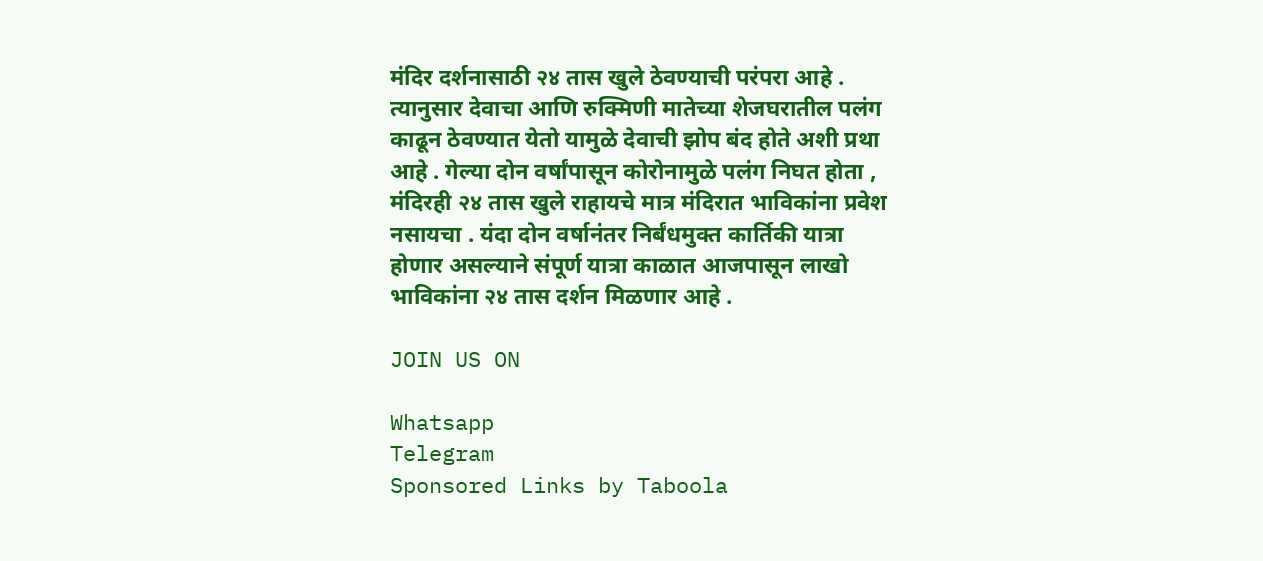मंदिर दर्शनासाठी २४ तास खुले ठेवण्याची परंपरा आहे . त्यानुसार देवाचा आणि रुक्मिणी मातेच्या शेजघरातील पलंग काढून ठेवण्यात येतो यामुळे देवाची झोप बंद होते अशी प्रथा आहे . गेल्या दोन वर्षांपासून कोरोनामुळे पलंग निघत होता , मंदिरही २४ तास खुले राहायचे मात्र मंदिरात भाविकांना प्रवेश नसायचा . यंदा दोन वर्षानंतर निर्बंधमुक्त कार्तिकी यात्रा होणार असल्याने संपूर्ण यात्रा काळात आजपासून लाखो भाविकांना २४ तास दर्शन मिळणार आहे .

JOIN US ON

Whatsapp
Telegram
Sponsored Links by Taboola